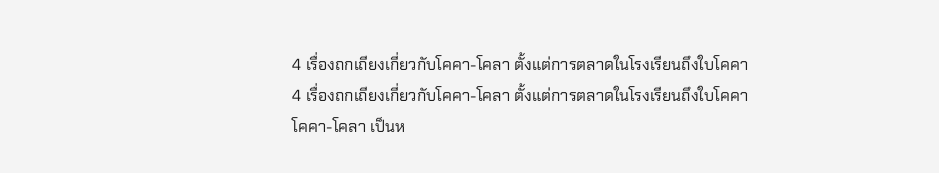4 เรื่องถกเถียงเกี่ยวกับโคคา-โคลา ตั้งแต่การตลาดในโรงเรียนถึงใบโคคา
4 เรื่องถกเถียงเกี่ยวกับโคคา-โคลา ตั้งแต่การตลาดในโรงเรียนถึงใบโคคา
โคคา-โคลา เป็นห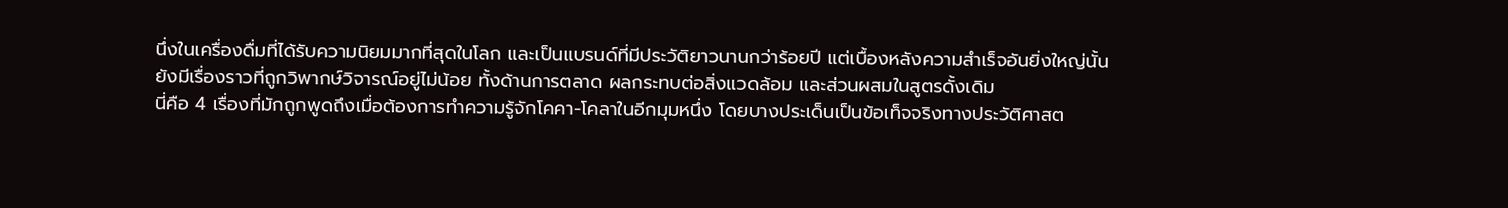นึ่งในเครื่องดื่มที่ได้รับความนิยมมากที่สุดในโลก และเป็นแบรนด์ที่มีประวัติยาวนานกว่าร้อยปี แต่เบื้องหลังความสำเร็จอันยิ่งใหญ่นั้น ยังมีเรื่องราวที่ถูกวิพากษ์วิจารณ์อยู่ไม่น้อย ทั้งด้านการตลาด ผลกระทบต่อสิ่งแวดล้อม และส่วนผสมในสูตรดั้งเดิม
นี่คือ 4 เรื่องที่มักถูกพูดถึงเมื่อต้องการทำความรู้จักโคคา-โคลาในอีกมุมหนึ่ง โดยบางประเด็นเป็นข้อเท็จจริงทางประวัติศาสต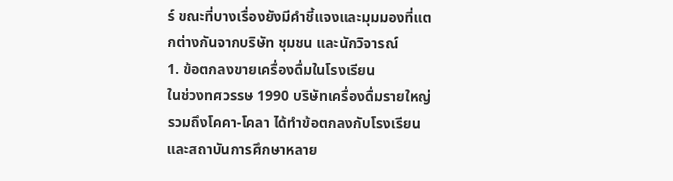ร์ ขณะที่บางเรื่องยังมีคำชี้แจงและมุมมองที่แตกต่างกันจากบริษัท ชุมชน และนักวิจารณ์
1. ข้อตกลงขายเครื่องดื่มในโรงเรียน
ในช่วงทศวรรษ 1990 บริษัทเครื่องดื่มรายใหญ่ รวมถึงโคคา-โคลา ได้ทำข้อตกลงกับโรงเรียนและสถาบันการศึกษาหลาย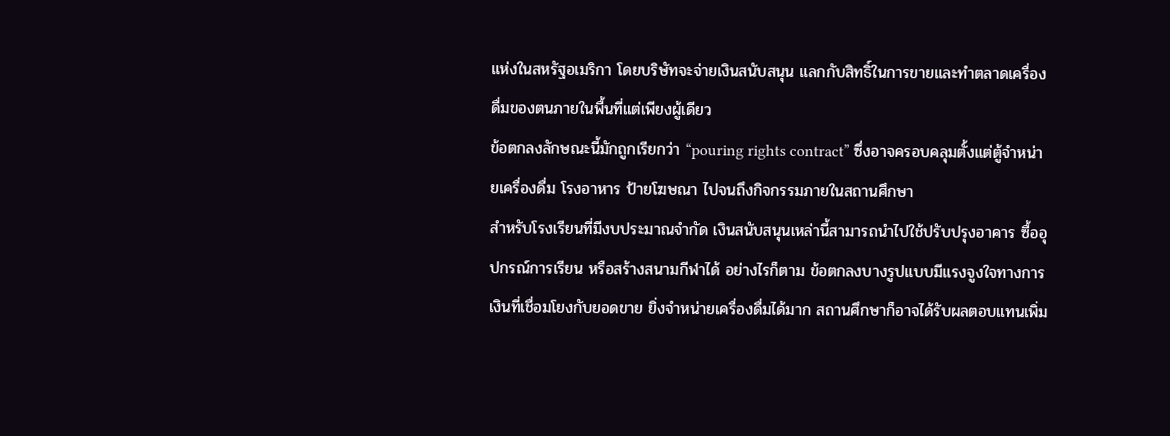แห่งในสหรัฐอเมริกา โดยบริษัทจะจ่ายเงินสนับสนุน แลกกับสิทธิ์ในการขายและทำตลาดเครื่องดื่มของตนภายในพื้นที่แต่เพียงผู้เดียว
ข้อตกลงลักษณะนี้มักถูกเรียกว่า “pouring rights contract” ซึ่งอาจครอบคลุมตั้งแต่ตู้จำหน่ายเครื่องดื่ม โรงอาหาร ป้ายโฆษณา ไปจนถึงกิจกรรมภายในสถานศึกษา
สำหรับโรงเรียนที่มีงบประมาณจำกัด เงินสนับสนุนเหล่านี้สามารถนำไปใช้ปรับปรุงอาคาร ซื้ออุปกรณ์การเรียน หรือสร้างสนามกีฬาได้ อย่างไรก็ตาม ข้อตกลงบางรูปแบบมีแรงจูงใจทางการเงินที่เชื่อมโยงกับยอดขาย ยิ่งจำหน่ายเครื่องดื่มได้มาก สถานศึกษาก็อาจได้รับผลตอบแทนเพิ่ม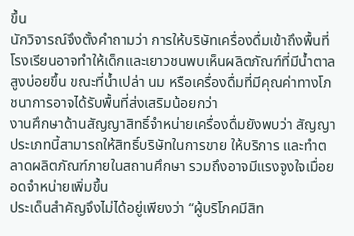ขึ้น
นักวิจารณ์จึงตั้งคำถามว่า การให้บริษัทเครื่องดื่มเข้าถึงพื้นที่โรงเรียนอาจทำให้เด็กและเยาวชนพบเห็นผลิตภัณฑ์ที่มีน้ำตาลสูงบ่อยขึ้น ขณะที่น้ำเปล่า นม หรือเครื่องดื่มที่มีคุณค่าทางโภชนาการอาจได้รับพื้นที่ส่งเสริมน้อยกว่า
งานศึกษาด้านสัญญาสิทธิ์จำหน่ายเครื่องดื่มยังพบว่า สัญญาประเภทนี้สามารถให้สิทธิ์บริษัทในการขาย ให้บริการ และทำตลาดผลิตภัณฑ์ภายในสถานศึกษา รวมถึงอาจมีแรงจูงใจเมื่อยอดจำหน่ายเพิ่มขึ้น
ประเด็นสำคัญจึงไม่ได้อยู่เพียงว่า “ผู้บริโภคมีสิท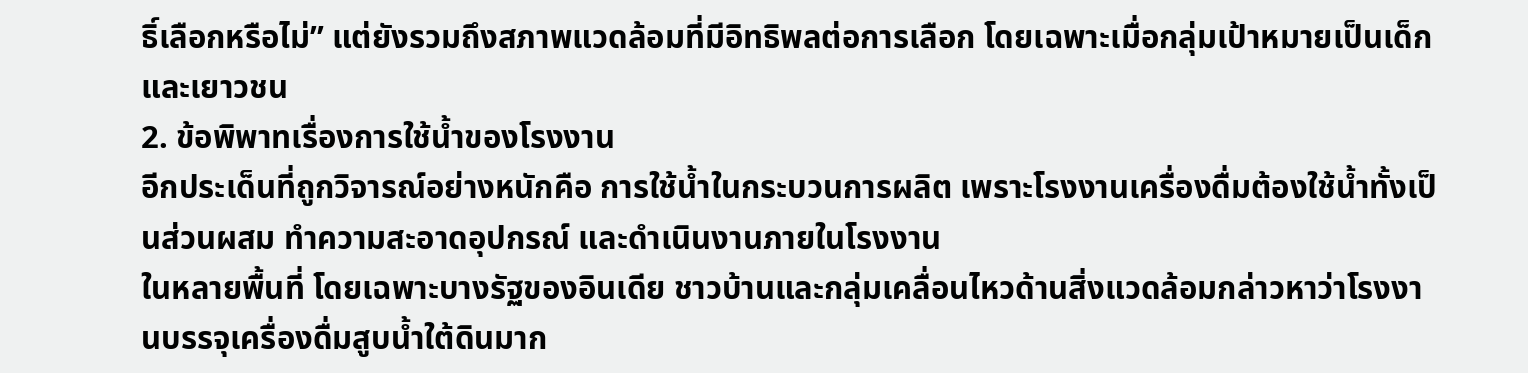ธิ์เลือกหรือไม่” แต่ยังรวมถึงสภาพแวดล้อมที่มีอิทธิพลต่อการเลือก โดยเฉพาะเมื่อกลุ่มเป้าหมายเป็นเด็กและเยาวชน
2. ข้อพิพาทเรื่องการใช้น้ำของโรงงาน
อีกประเด็นที่ถูกวิจารณ์อย่างหนักคือ การใช้น้ำในกระบวนการผลิต เพราะโรงงานเครื่องดื่มต้องใช้น้ำทั้งเป็นส่วนผสม ทำความสะอาดอุปกรณ์ และดำเนินงานภายในโรงงาน
ในหลายพื้นที่ โดยเฉพาะบางรัฐของอินเดีย ชาวบ้านและกลุ่มเคลื่อนไหวด้านสิ่งแวดล้อมกล่าวหาว่าโรงงานบรรจุเครื่องดื่มสูบน้ำใต้ดินมาก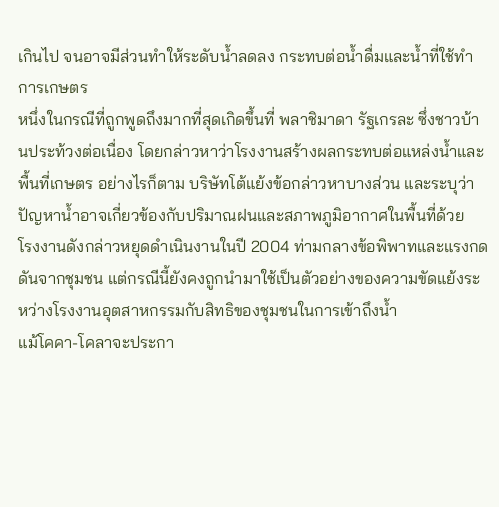เกินไป จนอาจมีส่วนทำให้ระดับน้ำลดลง กระทบต่อน้ำดื่มและน้ำที่ใช้ทำการเกษตร
หนึ่งในกรณีที่ถูกพูดถึงมากที่สุดเกิดขึ้นที่ พลาชิมาดา รัฐเกรละ ซึ่งชาวบ้านประท้วงต่อเนื่อง โดยกล่าวหาว่าโรงงานสร้างผลกระทบต่อแหล่งน้ำและพื้นที่เกษตร อย่างไรก็ตาม บริษัทโต้แย้งข้อกล่าวหาบางส่วน และระบุว่าปัญหาน้ำอาจเกี่ยวข้องกับปริมาณฝนและสภาพภูมิอากาศในพื้นที่ด้วย
โรงงานดังกล่าวหยุดดำเนินงานในปี 2004 ท่ามกลางข้อพิพาทและแรงกดดันจากชุมชน แต่กรณีนี้ยังคงถูกนำมาใช้เป็นตัวอย่างของความขัดแย้งระหว่างโรงงานอุตสาหกรรมกับสิทธิของชุมชนในการเข้าถึงน้ำ
แม้โคคา-โคลาจะประกา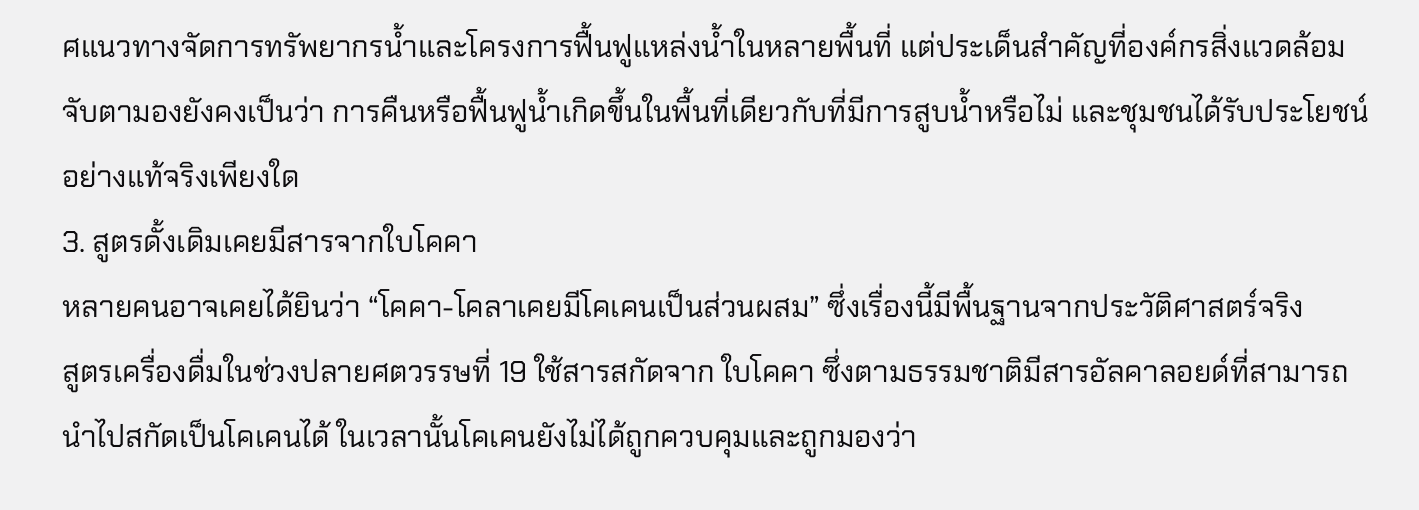ศแนวทางจัดการทรัพยากรน้ำและโครงการฟื้นฟูแหล่งน้ำในหลายพื้นที่ แต่ประเด็นสำคัญที่องค์กรสิ่งแวดล้อมจับตามองยังคงเป็นว่า การคืนหรือฟื้นฟูน้ำเกิดขึ้นในพื้นที่เดียวกับที่มีการสูบน้ำหรือไม่ และชุมชนได้รับประโยชน์อย่างแท้จริงเพียงใด
3. สูตรดั้งเดิมเคยมีสารจากใบโคคา
หลายคนอาจเคยได้ยินว่า “โคคา-โคลาเคยมีโคเคนเป็นส่วนผสม” ซึ่งเรื่องนี้มีพื้นฐานจากประวัติศาสตร์จริง
สูตรเครื่องดื่มในช่วงปลายศตวรรษที่ 19 ใช้สารสกัดจาก ใบโคคา ซึ่งตามธรรมชาติมีสารอัลคาลอยด์ที่สามารถนำไปสกัดเป็นโคเคนได้ ในเวลานั้นโคเคนยังไม่ได้ถูกควบคุมและถูกมองว่า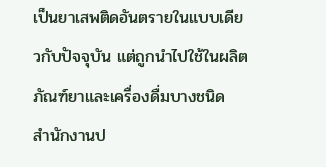เป็นยาเสพติดอันตรายในแบบเดียวกับปัจจุบัน แต่ถูกนำไปใช้ในผลิตภัณฑ์ยาและเครื่องดื่มบางชนิด
สำนักงานป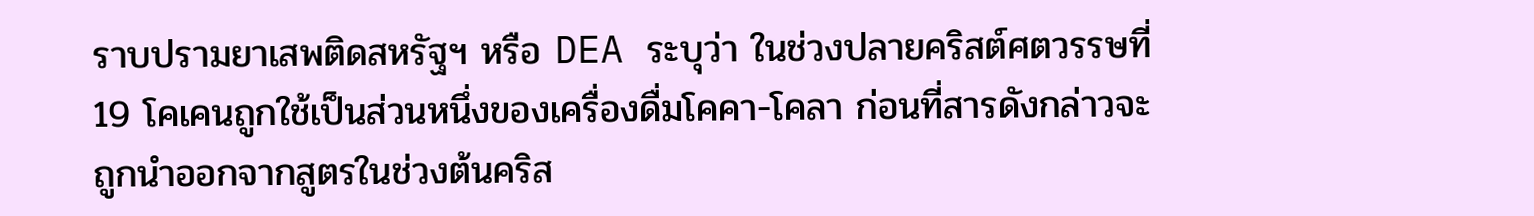ราบปรามยาเสพติดสหรัฐฯ หรือ DEA ระบุว่า ในช่วงปลายคริสต์ศตวรรษที่ 19 โคเคนถูกใช้เป็นส่วนหนึ่งของเครื่องดื่มโคคา-โคลา ก่อนที่สารดังกล่าวจะถูกนำออกจากสูตรในช่วงต้นคริส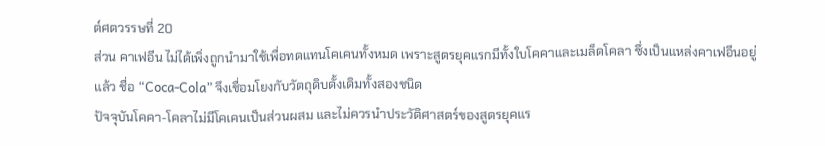ต์ศตวรรษที่ 20
ส่วน คาเฟอีน ไม่ได้เพิ่งถูกนำมาใช้เพื่อทดแทนโคเคนทั้งหมด เพราะสูตรยุคแรกมีทั้งใบโคคาและเมล็ดโคลา ซึ่งเป็นแหล่งคาเฟอีนอยู่แล้ว ชื่อ “Coca-Cola” จึงเชื่อมโยงกับวัตถุดิบดั้งเดิมทั้งสองชนิด
ปัจจุบันโคคา-โคลาไม่มีโคเคนเป็นส่วนผสม และไม่ควรนำประวัติศาสตร์ของสูตรยุคแร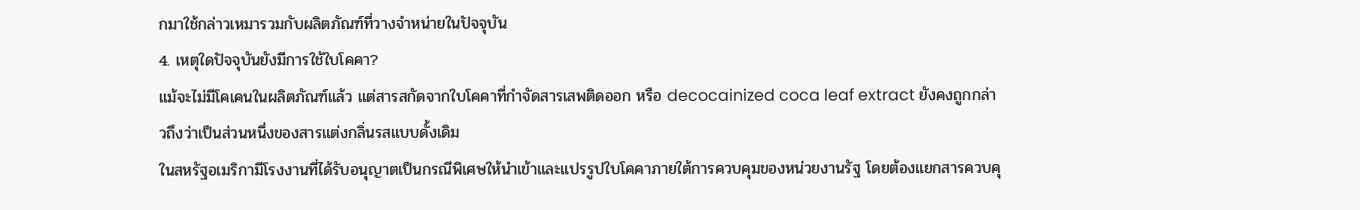กมาใช้กล่าวเหมารวมกับผลิตภัณฑ์ที่วางจำหน่ายในปัจจุบัน
4. เหตุใดปัจจุบันยังมีการใช้ใบโคคา?
แม้จะไม่มีโคเคนในผลิตภัณฑ์แล้ว แต่สารสกัดจากใบโคคาที่กำจัดสารเสพติดออก หรือ decocainized coca leaf extract ยังคงถูกกล่าวถึงว่าเป็นส่วนหนึ่งของสารแต่งกลิ่นรสแบบดั้งเดิม
ในสหรัฐอเมริกามีโรงงานที่ได้รับอนุญาตเป็นกรณีพิเศษให้นำเข้าและแปรรูปใบโคคาภายใต้การควบคุมของหน่วยงานรัฐ โดยต้องแยกสารควบคุ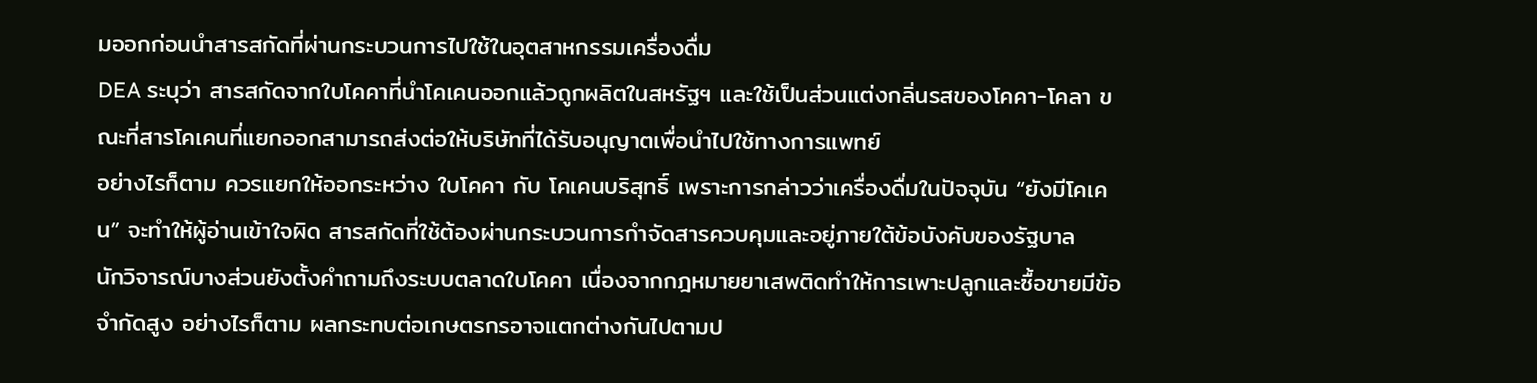มออกก่อนนำสารสกัดที่ผ่านกระบวนการไปใช้ในอุตสาหกรรมเครื่องดื่ม
DEA ระบุว่า สารสกัดจากใบโคคาที่นำโคเคนออกแล้วถูกผลิตในสหรัฐฯ และใช้เป็นส่วนแต่งกลิ่นรสของโคคา-โคลา ขณะที่สารโคเคนที่แยกออกสามารถส่งต่อให้บริษัทที่ได้รับอนุญาตเพื่อนำไปใช้ทางการแพทย์
อย่างไรก็ตาม ควรแยกให้ออกระหว่าง ใบโคคา กับ โคเคนบริสุทธิ์ เพราะการกล่าวว่าเครื่องดื่มในปัจจุบัน “ยังมีโคเคน” จะทำให้ผู้อ่านเข้าใจผิด สารสกัดที่ใช้ต้องผ่านกระบวนการกำจัดสารควบคุมและอยู่ภายใต้ข้อบังคับของรัฐบาล
นักวิจารณ์บางส่วนยังตั้งคำถามถึงระบบตลาดใบโคคา เนื่องจากกฎหมายยาเสพติดทำให้การเพาะปลูกและซื้อขายมีข้อจำกัดสูง อย่างไรก็ตาม ผลกระทบต่อเกษตรกรอาจแตกต่างกันไปตามป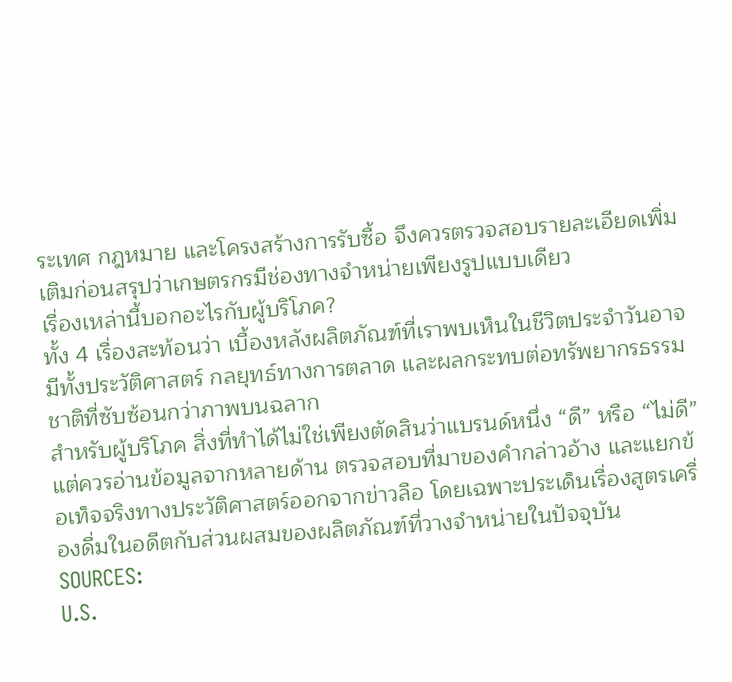ระเทศ กฎหมาย และโครงสร้างการรับซื้อ จึงควรตรวจสอบรายละเอียดเพิ่มเติมก่อนสรุปว่าเกษตรกรมีช่องทางจำหน่ายเพียงรูปแบบเดียว
เรื่องเหล่านี้บอกอะไรกับผู้บริโภค?
ทั้ง 4 เรื่องสะท้อนว่า เบื้องหลังผลิตภัณฑ์ที่เราพบเห็นในชีวิตประจำวันอาจมีทั้งประวัติศาสตร์ กลยุทธ์ทางการตลาด และผลกระทบต่อทรัพยากรธรรมชาติที่ซับซ้อนกว่าภาพบนฉลาก
สำหรับผู้บริโภค สิ่งที่ทำได้ไม่ใช่เพียงตัดสินว่าแบรนด์หนึ่ง “ดี” หรือ “ไม่ดี” แต่ควรอ่านข้อมูลจากหลายด้าน ตรวจสอบที่มาของคำกล่าวอ้าง และแยกข้อเท็จจริงทางประวัติศาสตร์ออกจากข่าวลือ โดยเฉพาะประเด็นเรื่องสูตรเครื่องดื่มในอดีตกับส่วนผสมของผลิตภัณฑ์ที่วางจำหน่ายในปัจจุบัน
SOURCES:
U.S.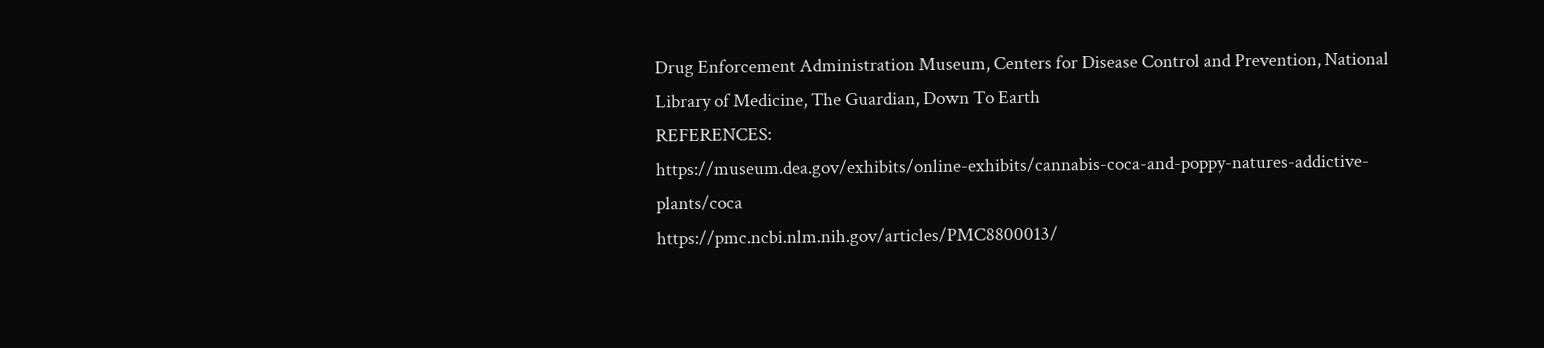Drug Enforcement Administration Museum, Centers for Disease Control and Prevention, National Library of Medicine, The Guardian, Down To Earth
REFERENCES:
https://museum.dea.gov/exhibits/online-exhibits/cannabis-coca-and-poppy-natures-addictive-plants/coca
https://pmc.ncbi.nlm.nih.gov/articles/PMC8800013/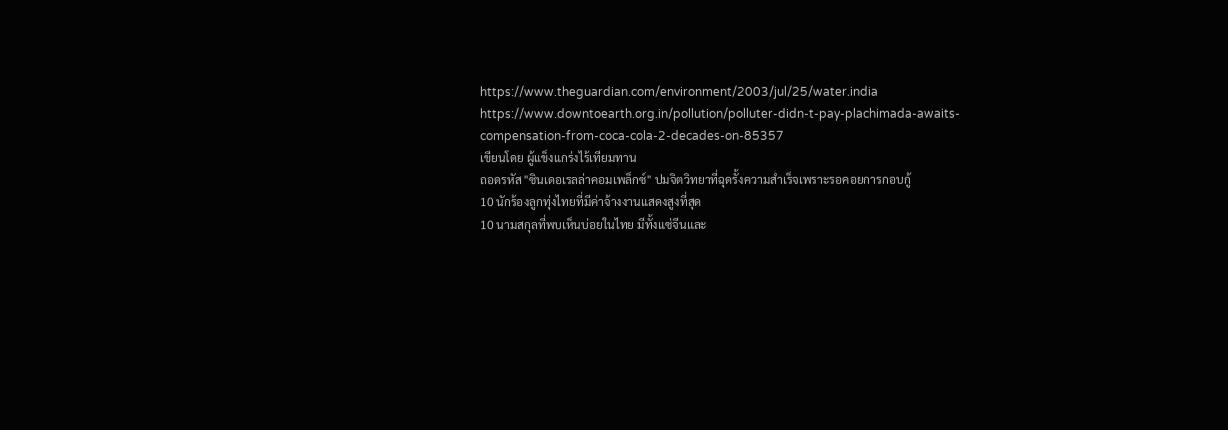https://www.theguardian.com/environment/2003/jul/25/water.india
https://www.downtoearth.org.in/pollution/polluter-didn-t-pay-plachimada-awaits-compensation-from-coca-cola-2-decades-on-85357
เขียนโดย ผู้แข็งแกร่งไร้เทียมทาน
ถอดรหัส "ซินเดอเรลล่าคอมเพล็กซ์" ปมจิตวิทยาที่ฉุดรั้งความสำเร็จเพราะรอคอยการกอบกู้
10 นักร้องลูกทุ่งไทยที่มีค่าจ้างงานแสดงสูงที่สุด
10 นามสกุลที่พบเห็นบ่อยในไทย มีทั้งแซ่จีนและ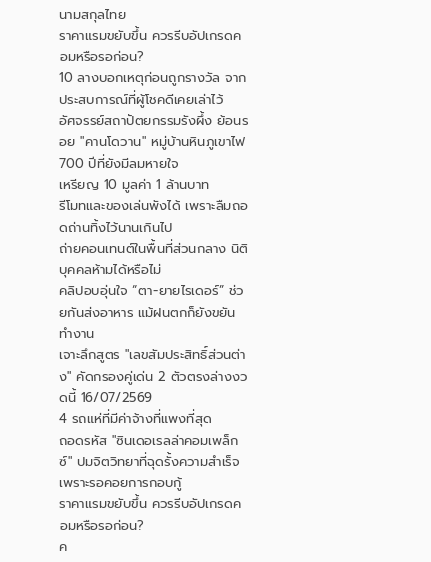นามสกุลไทย
ราคาแรมขยับขึ้น ควรรีบอัปเกรดคอมหรือรอก่อน?
10 ลางบอกเหตุก่อนถูกรางวัล จากประสบการณ์ที่ผู้โชคดีเคยเล่าไว้
อัศจรรย์สถาปัตยกรรมรังผึ้ง ย้อนรอย "คานโดวาน" หมู่บ้านหินภูเขาไฟ 700 ปีที่ยังมีลมหายใจ
เหรียญ 10 มูลค่า 1 ล้านบาท
รีโมทและของเล่นพังได้ เพราะลืมถอดถ่านทิ้งไว้นานเกินไป
ถ่ายคอนเทนต์ในพื้นที่ส่วนกลาง นิติบุคคลห้ามได้หรือไม่
คลิปอบอุ่นใจ “ตา-ยายไรเดอร์” ช่วยกันส่งอาหาร แม้ฝนตกก็ยังขยันทำงาน
เจาะลึกสูตร "เลขสัมประสิทธิ์ส่วนต่าง" คัดกรองคู่เด่น 2 ตัวตรงล่างงวดนี้ 16/07/2569
4 รถแห่ที่มีค่าจ้างที่แพงที่สุด
ถอดรหัส "ซินเดอเรลล่าคอมเพล็กซ์" ปมจิตวิทยาที่ฉุดรั้งความสำเร็จเพราะรอคอยการกอบกู้
ราคาแรมขยับขึ้น ควรรีบอัปเกรดคอมหรือรอก่อน?
ค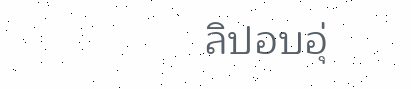ลิปอบอุ่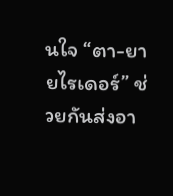นใจ “ตา-ยายไรเดอร์” ช่วยกันส่งอา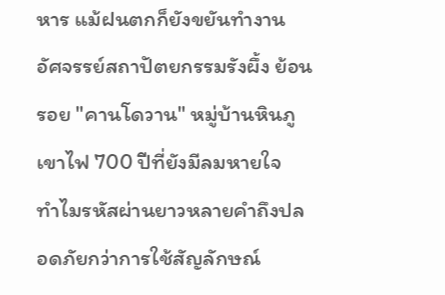หาร แม้ฝนตกก็ยังขยันทำงาน
อัศจรรย์สถาปัตยกรรมรังผึ้ง ย้อนรอย "คานโดวาน" หมู่บ้านหินภูเขาไฟ 700 ปีที่ยังมีลมหายใจ
ทําไมรหัสผ่านยาวหลายคําถึงปลอดภัยกว่าการใช้สัญลักษณ์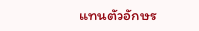แทนตัวอักษร